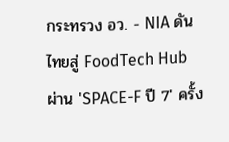กระทรวง อว. - NIA ดันไทยสู่ FoodTech Hub ผ่าน 'SPACE-F ปี 7' ครั้ง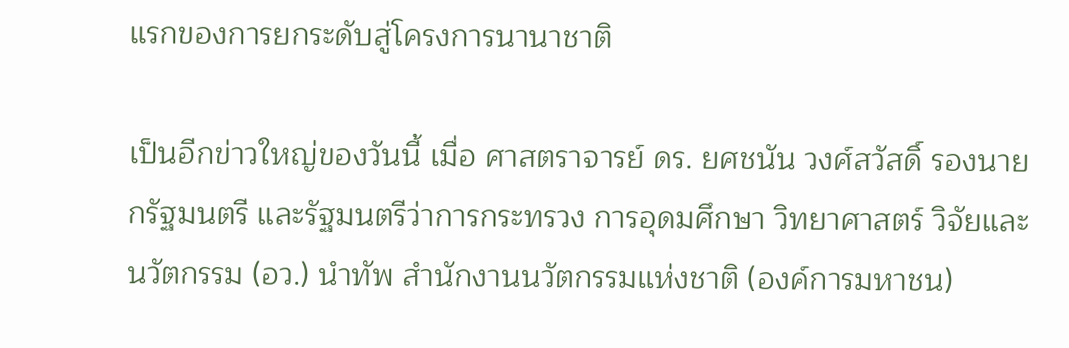แรกของการยกระดับสู่โครงการนานาชาติ

เป็นอีกข่าวใหญ่ของวันนี้ เมื่อ ศาสตราจารย์ ดร. ยศชนัน วงศ์สวัสดิ์ รองนายกรัฐมนตรี และรัฐมนตรีว่าการกระทรวง การอุดมศึกษา วิทยาศาสตร์ วิจัยและนวัตกรรม (อว.) นำทัพ สำนักงานนวัตกรรมแห่งชาติ (องค์การมหาชน)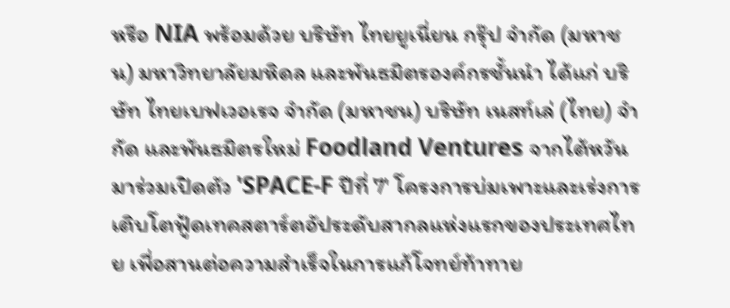หรือ NIA พร้อมด้วย บริษัท ไทยยูเนี่ยน กรุ๊ป จำกัด (มหาชน) มหาวิทยาลัยมหิดล และพันธมิตรองค์กรชั้นนำ ได้แก่ บริษัท ไทยเบฟเวอเรจ จำกัด (มหาชน) บริษัท เนสท์เล่ (ไทย) จำกัด และพันธมิตรใหม่ Foodland Ventures จากไต้หวัน มาร่วมเปิดตัว 'SPACE-F ปีที่ 7' โครงการบ่มเพาะและเร่งการเติบโตฟู้ดเทคสตาร์ตอัประดับสากลแห่งแรกของประเทศไทย เพื่อสานต่อความสำเร็จในการแก้โจทย์ท้าทาย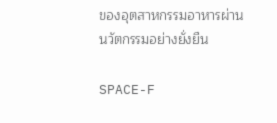ของอุตสาหกรรมอาหารผ่านนวัตกรรมอย่างยั่งยืน

SPACE-F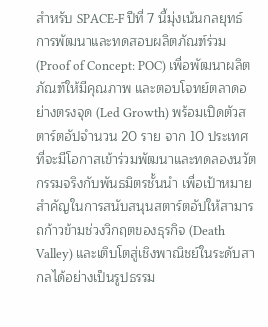สำหรับ SPACE-F ปีที่ 7 นี้มุ่งเน้นกลยุทธ์การพัฒนาและทดสอบผลิตภัณฑ์ร่วม (Proof of Concept: POC) เพื่อพัฒนาผลิตภัณฑ์ให้มีคุณภาพ และตอบโจทย์ตลาดอย่างตรงจุด (Led Growth) พร้อมเปิดตัวสตาร์ตอัปจำนวน 20 ราย จาก 10 ประเทศ ที่จะมีโอกาสเข้าร่วมพัฒนาและทดลองนวัตกรรมจริงกับพันธมิตรชั้นนำ เพื่อเป้าหมายสำคัญในการสนับสนุนสตาร์ตอัปให้สามารถก้าวข้ามช่วงวิกฤตของธุรกิจ (Death Valley) และเติบโตสู่เชิงพาณิชย์ในระดับสากลได้อย่างเป็นรูปธรรม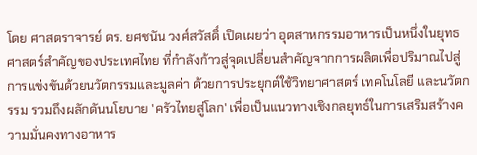โดย ศาสตราจารย์ ดร. ยศชนัน วงศ์สวัสดิ์ เปิดเผยว่า อุตสาหกรรมอาหารเป็นหนึ่งในยุทธศาสตร์สำคัญของประเทศไทย ที่กำลังก้าวสู่จุดเปลี่ยนสำคัญจากการผลิตเพื่อปริมาณไปสู่การแข่งขันด้วยนวัตกรรมและมูลค่า ด้วยการประยุกต์ใช้วิทยาศาสตร์ เทคโนโลยี และนวัตกรรม รวมถึงผลักดันนโยบาย 'ครัวไทยสู่โลก' เพื่อเป็นแนวทางเชิงกลยุทธ์ในการเสริมสร้างความมั่นคงทางอาหาร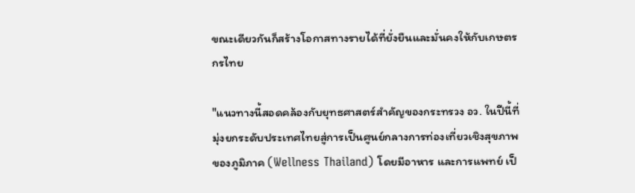ขณะเดียวกันก็สร้างโอกาสทางรายได้ที่ยั่งยืนและมั่นคงให้กับเกษตรกรไทย

"แนวทางนี้สอดคล้องกับยุทธศาสตร์สำคัญของกระทรวง อว. ในปีนี้ที่มุ่งยกระดับประเทศไทยสู่การเป็นศูนย์กลางการท่องเที่ยวเชิงสุขภาพของภูมิภาค (Wellness Thailand) โดยมีอาหาร และการแพทย์ เป็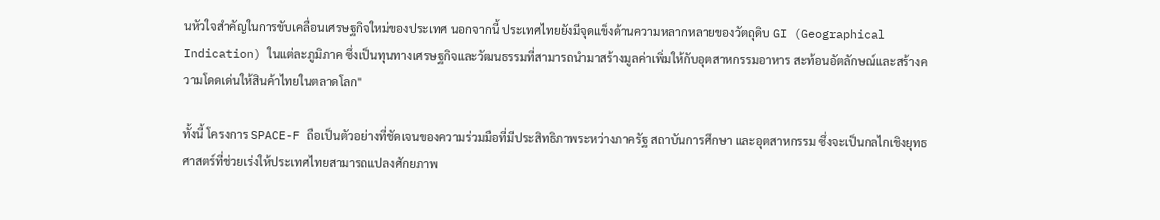นหัวใจสำคัญในการขับเคลื่อนเศรษฐกิจใหม่ของประเทศ นอกจากนี้ ประเทศไทยยังมีจุดแข็งด้านความหลากหลายของวัตถุดิบ GI (Geographical Indication) ในแต่ละภูมิภาค ซึ่งเป็นทุนทางเศรษฐกิจและวัฒนธรรมที่สามารถนำมาสร้างมูลค่าเพิ่มให้กับอุตสาหกรรมอาหาร สะท้อนอัตลักษณ์และสร้างความโดดเด่นให้สินค้าไทยในตลาดโลก"

ทั้งนี้ โครงการ SPACE-F ถือเป็นตัวอย่างที่ชัดเจนของความร่วมมือที่มีประสิทธิภาพระหว่างภาครัฐ สถาบันการศึกษา และอุตสาหกรรม ซึ่งจะเป็นกลไกเชิงยุทธศาสตร์ที่ช่วยเร่งให้ประเทศไทยสามารถแปลงศักยภาพ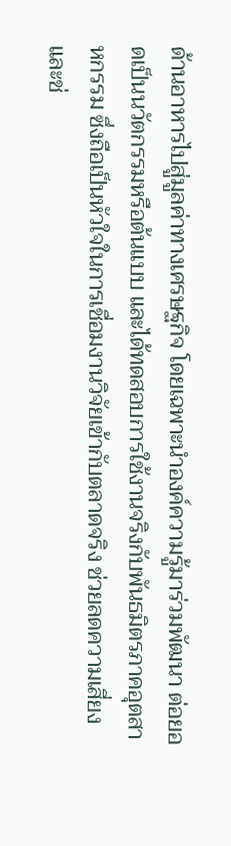ด้านอาหารไปสู่มูลค่าทางเศรษฐกิจ โดยเฉพาะนำองค์ความรู้มาร่วมพัฒนา ต่อยอดเป็นนวัตกรรมหรือต้นแบบ และได้ทดสอบการใช้งานจริงกับพันธมิตรภาคอุตสาหกรรม ซึ่งถือเป็นหัวใจในการเชื่อมงานวิจัยเข้ากับตลาดจริง ช่วยลดความเสี่ยงและช่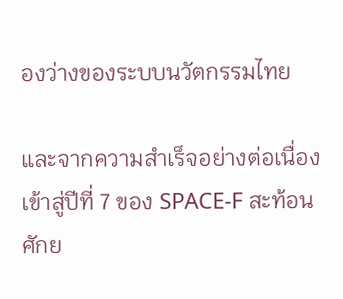องว่างของระบบนวัตกรรมไทย

และจากความสำเร็จอย่างต่อเนื่องเข้าสู่ปีที่ 7 ของ SPACE-F สะท้อนศักย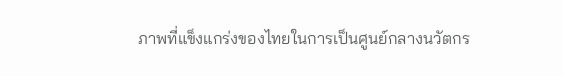ภาพที่แข็งแกร่งของไทยในการเป็นศูนย์กลางนวัตกร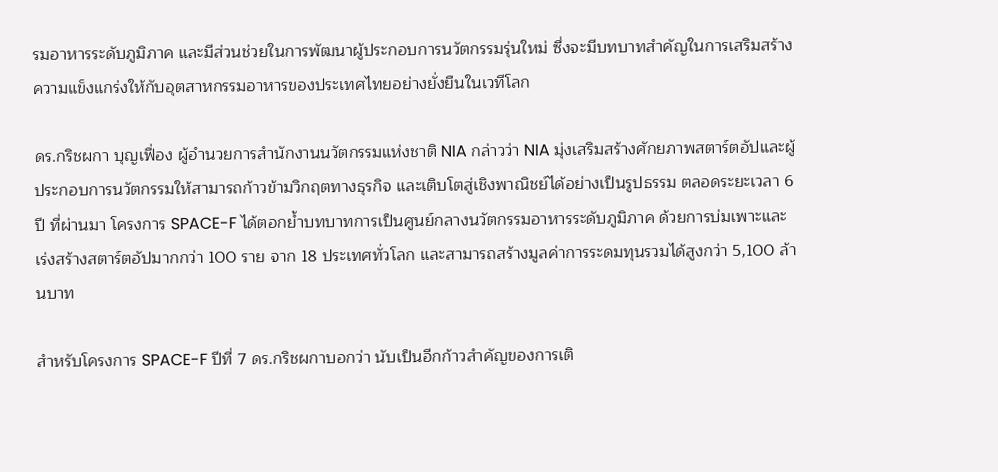รมอาหารระดับภูมิภาค และมีส่วนช่วยในการพัฒนาผู้ประกอบการนวัตกรรมรุ่นใหม่ ซึ่งจะมีบทบาทสำคัญในการเสริมสร้าง ความแข็งแกร่งให้กับอุตสาหกรรมอาหารของประเทศไทยอย่างยั่งยืนในเวทีโลก

ดร.กริชผกา บุญเฟื่อง ผู้อำนวยการสำนักงานนวัตกรรมแห่งชาติ NIA กล่าวว่า NIA มุ่งเสริมสร้างศักยภาพสตาร์ตอัปและผู้ประกอบการนวัตกรรมให้สามารถก้าวข้ามวิกฤตทางธุรกิจ และเติบโตสู่เชิงพาณิชย์ได้อย่างเป็นรูปธรรม ตลอดระยะเวลา 6 ปี ที่ผ่านมา โครงการ SPACE-F ได้ตอกย้ำบทบาทการเป็นศูนย์กลางนวัตกรรมอาหารระดับภูมิภาค ด้วยการบ่มเพาะและเร่งสร้างสตาร์ตอัปมากกว่า 100 ราย จาก 18 ประเทศทั่วโลก และสามารถสร้างมูลค่าการระดมทุนรวมได้สูงกว่า 5,100 ล้านบาท

สำหรับโครงการ SPACE-F ปีที่ 7 ดร.กริชผกาบอกว่า นับเป็นอีกก้าวสำคัญของการเติ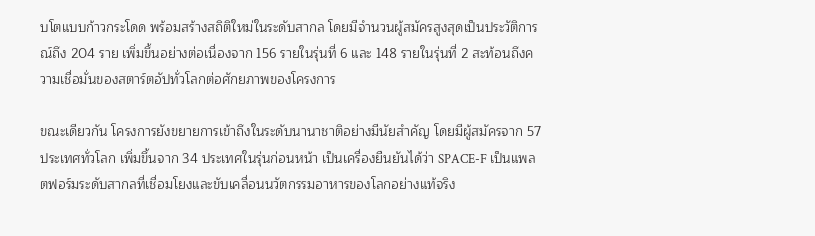บโตแบบก้าวกระโดด พร้อมสร้างสถิติใหม่ในระดับสากล โดยมีจำนวนผู้สมัครสูงสุดเป็นประวัติการณ์ถึง 204 ราย เพิ่มขึ้นอย่างต่อเนื่องจาก 156 รายในรุ่นที่ 6 และ 148 รายในรุ่นที่ 2 สะท้อนถึงความเชื่อมั่นของสตาร์ตอัปทั่วโลกต่อศักยภาพของโครงการ

ขณะเดียวกัน โครงการยังขยายการเข้าถึงในระดับนานาชาติอย่างมีนัยสำคัญ โดยมีผู้สมัครจาก 57 ประเทศทั่วโลก เพิ่มขึ้นจาก 34 ประเทศในรุ่นก่อนหน้า เป็นเครื่องยืนยันได้ว่า SPACE-F เป็นแพลตฟอร์มระดับสากลที่เชื่อมโยงและขับเคลื่อนนวัตกรรมอาหารของโลกอย่างแท้จริง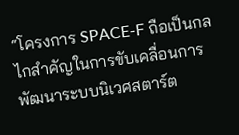“โครงการ SPACE-F ถือเป็นกลไกสำคัญในการขับเคลื่อนการพัฒนาระบบนิเวศสตาร์ต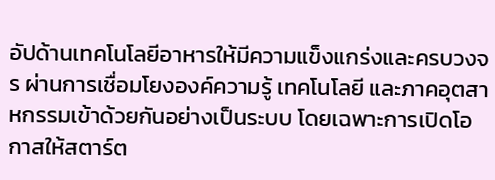อัปด้านเทคโนโลยีอาหารให้มีความแข็งแกร่งและครบวงจร ผ่านการเชื่อมโยงองค์ความรู้ เทคโนโลยี และภาคอุตสาหกรรมเข้าด้วยกันอย่างเป็นระบบ โดยเฉพาะการเปิดโอกาสให้สตาร์ต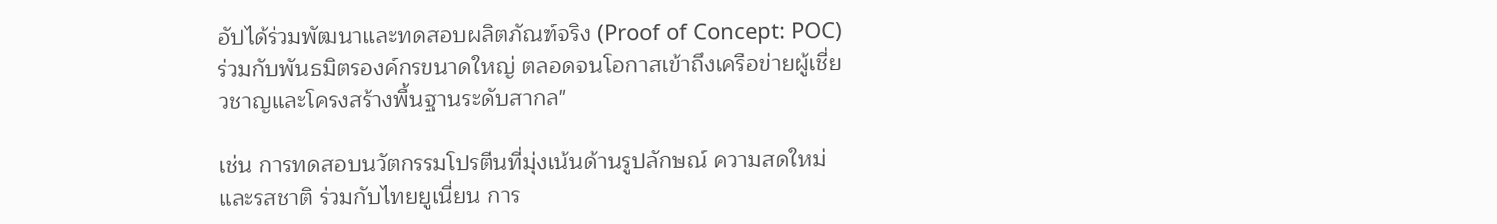อัปได้ร่วมพัฒนาและทดสอบผลิตภัณฑ์จริง (Proof of Concept: POC) ร่วมกับพันธมิตรองค์กรขนาดใหญ่ ตลอดจนโอกาสเข้าถึงเครือข่ายผู้เชี่ยวชาญและโครงสร้างพื้นฐานระดับสากล"

เช่น การทดสอบนวัตกรรมโปรตีนที่มุ่งเน้นด้านรูปลักษณ์ ความสดใหม่ และรสชาติ ร่วมกับไทยยูเนี่ยน การ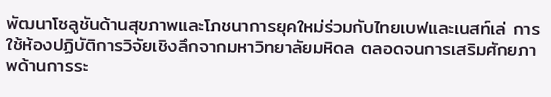พัฒนาโซลูชันด้านสุขภาพและโภชนาการยุคใหม่ร่วมกับไทยเบฟและเนสท์เล่ การใช้ห้องปฏิบัติการวิจัยเชิงลึกจากมหาวิทยาลัยมหิดล ตลอดจนการเสริมศักยภาพด้านการระ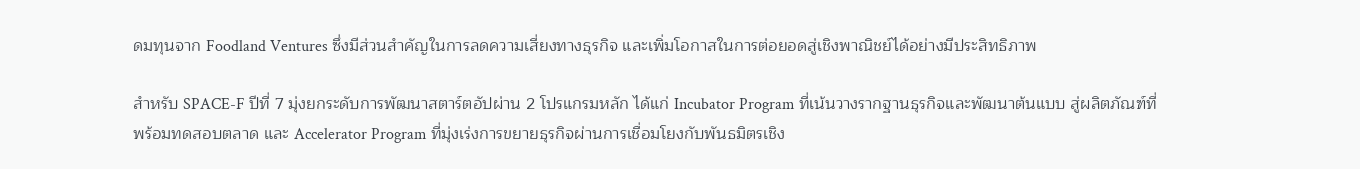ดมทุนจาก Foodland Ventures ซึ่งมีส่วนสำคัญในการลดความเสี่ยงทางธุรกิจ และเพิ่มโอกาสในการต่อยอดสู่เชิงพาณิชย์ได้อย่างมีประสิทธิภาพ

สำหรับ SPACE-F ปีที่ 7 มุ่งยกระดับการพัฒนาสตาร์ตอัปผ่าน 2 โปรแกรมหลัก ได้แก่ Incubator Program ที่เน้นวางรากฐานธุรกิจและพัฒนาต้นแบบ สู่ผลิตภัณฑ์ที่พร้อมทดสอบตลาด และ Accelerator Program ที่มุ่งเร่งการขยายธุรกิจผ่านการเชื่อมโยงกับพันธมิตรเชิง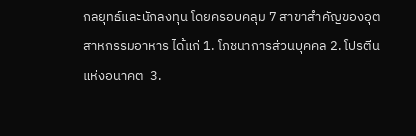กลยุทธ์และนักลงทุน โดยครอบคลุม 7 สาขาสำคัญของอุตสาหกรรมอาหาร ได้แก่ 1. โภชนาการส่วนบุคคล 2. โปรตีนแห่งอนาคต  3.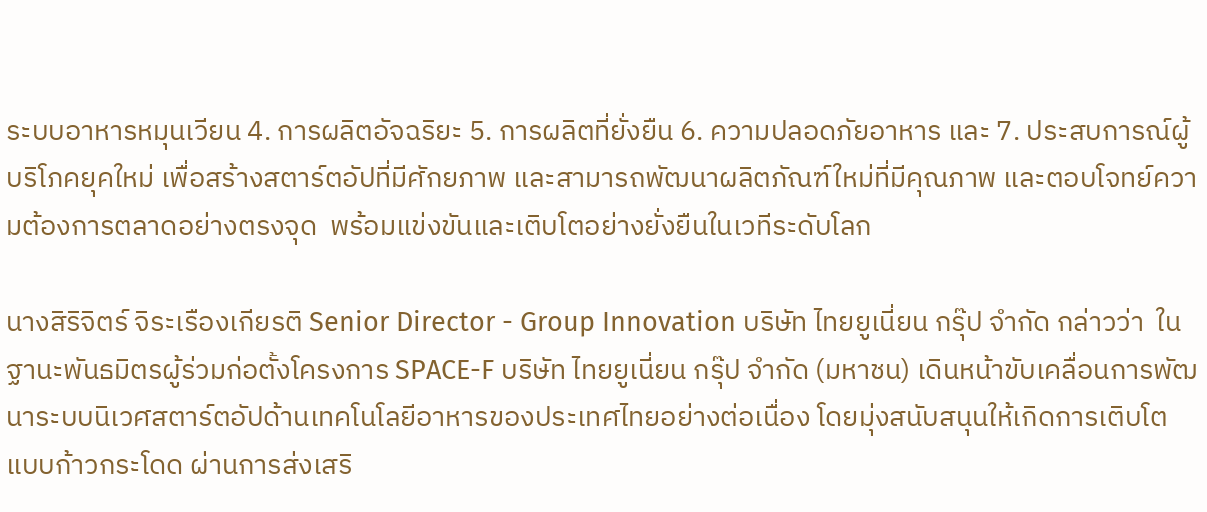ระบบอาหารหมุนเวียน 4. การผลิตอัจฉริยะ 5. การผลิตที่ยั่งยืน 6. ความปลอดภัยอาหาร และ 7. ประสบการณ์ผู้บริโภคยุคใหม่ เพื่อสร้างสตาร์ตอัปที่มีศักยภาพ และสามารถพัฒนาผลิตภัณฑ์ใหม่ที่มีคุณภาพ และตอบโจทย์ความต้องการตลาดอย่างตรงจุด  พร้อมแข่งขันและเติบโตอย่างยั่งยืนในเวทีระดับโลก

นางสิริจิตร์ จิระเรืองเกียรติ Senior Director - Group Innovation บริษัท ไทยยูเนี่ยน กรุ๊ป จำกัด กล่าวว่า  ในฐานะพันธมิตรผู้ร่วมก่อตั้งโครงการ SPACE-F บริษัท ไทยยูเนี่ยน กรุ๊ป จำกัด (มหาชน) เดินหน้าขับเคลื่อนการพัฒนาระบบนิเวศสตาร์ตอัปด้านเทคโนโลยีอาหารของประเทศไทยอย่างต่อเนื่อง โดยมุ่งสนับสนุนให้เกิดการเติบโตแบบก้าวกระโดด ผ่านการส่งเสริ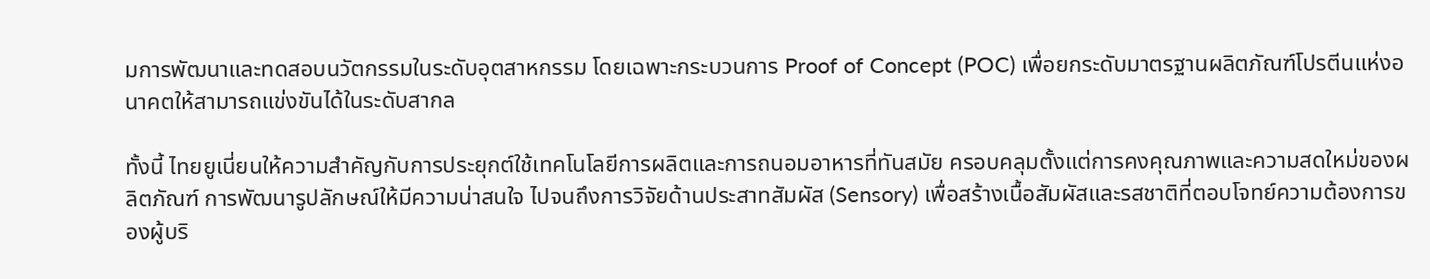มการพัฒนาและทดสอบนวัตกรรมในระดับอุตสาหกรรม โดยเฉพาะกระบวนการ Proof of Concept (POC) เพื่อยกระดับมาตรฐานผลิตภัณฑ์โปรตีนแห่งอนาคตให้สามารถแข่งขันได้ในระดับสากล

ทั้งนี้ ไทยยูเนี่ยนให้ความสำคัญกับการประยุกต์ใช้เทคโนโลยีการผลิตและการถนอมอาหารที่ทันสมัย ครอบคลุมตั้งแต่การคงคุณภาพและความสดใหม่ของผลิตภัณฑ์ การพัฒนารูปลักษณ์ให้มีความน่าสนใจ ไปจนถึงการวิจัยด้านประสาทสัมผัส (Sensory) เพื่อสร้างเนื้อสัมผัสและรสชาติที่ตอบโจทย์ความต้องการของผู้บริ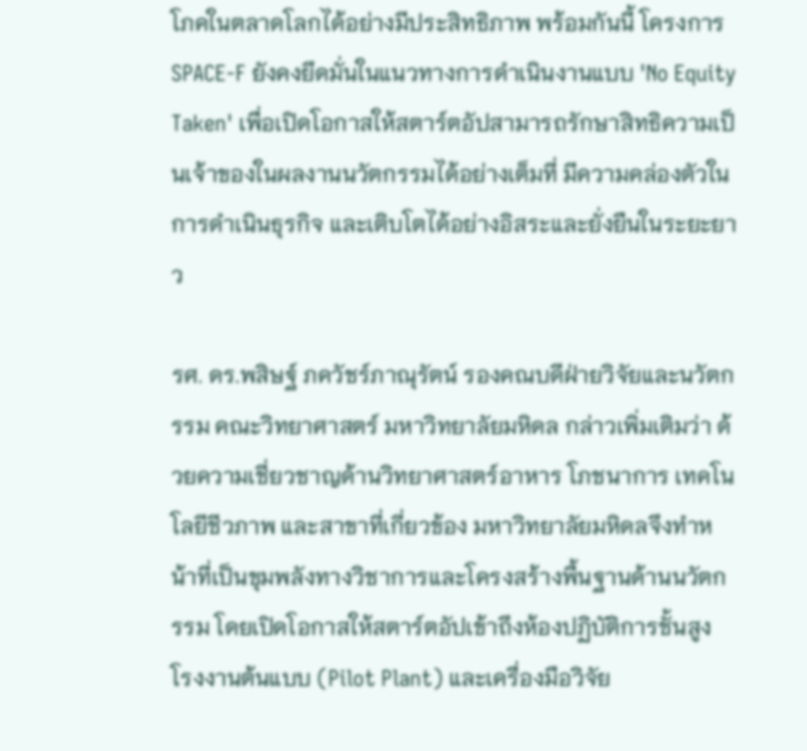โภคในตลาดโลกได้อย่างมีประสิทธิภาพ พร้อมกันนี้ โครงการ SPACE-F ยังคงยึดมั่นในแนวทางการดำเนินงานแบบ 'No Equity Taken' เพื่อเปิดโอกาสให้สตาร์ตอัปสามารถรักษาสิทธิความเป็นเจ้าของในผลงานนวัตกรรมได้อย่างเต็มที่ มีความคล่องตัวในการดำเนินธุรกิจ และเติบโตได้อย่างอิสระและยั่งยืนในระยะยาว

รศ. ดร.พสิษฐ์ ภควัชร์ภาณุรัตน์ รองคณบดีฝ่ายวิจัยและนวัตกรรม คณะวิทยาศาสตร์ มหาวิทยาลัยมหิดล กล่าวเพิ่มเติมว่า ด้วยความเชี่ยวชาญด้านวิทยาศาสตร์อาหาร โภชนาการ เทคโนโลยีชีวภาพ และสาขาที่เกี่ยวข้อง มหาวิทยาลัยมหิดลจึงทำหน้าที่เป็นขุมพลังทางวิชาการและโครงสร้างพื้นฐานด้านนวัตกรรม โดยเปิดโอกาสให้สตาร์ตอัปเข้าถึงห้องปฏิบัติการชั้นสูง โรงงานต้นแบบ (Pilot Plant) และเครื่องมือวิจัย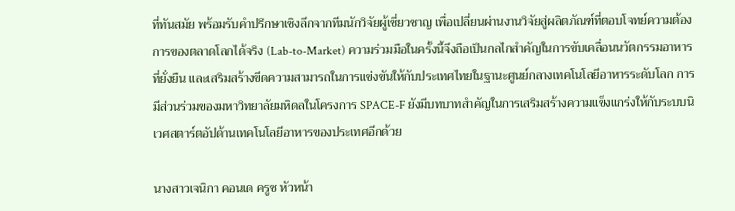ที่ทันสมัย พร้อมรับคำปรึกษาเชิงลึกจากทีมนักวิจัยผู้เชี่ยวชาญ เพื่อเปลี่ยนผ่านงานวิจัยสู่ผลิตภัณฑ์ที่ตอบโจทย์ความต้องการของตลาดโลกได้จริง (Lab-to-Market) ความร่วมมือในครั้งนี้จึงถือเป็นกลไกสำคัญในการขับเคลื่อนนวัตกรรมอาหารที่ยั่งยืน และเสริมสร้างขีดความสามารถในการแข่งขันให้กับประเทศไทยในฐานะศูนย์กลางเทคโนโลยีอาหารระดับโลก การมีส่วนร่วมของมหาวิทยาลัยมหิดลในโครงการ SPACE-F ยังมีบทบาทสำคัญในการเสริมสร้างความแข็งแกร่งให้กับระบบนิเวศสตาร์ตอัปด้านเทคโนโลยีอาหารของประเทศอีกด้วย

นางสาวเจนิกา คอนเด ครูซ หัวหน้า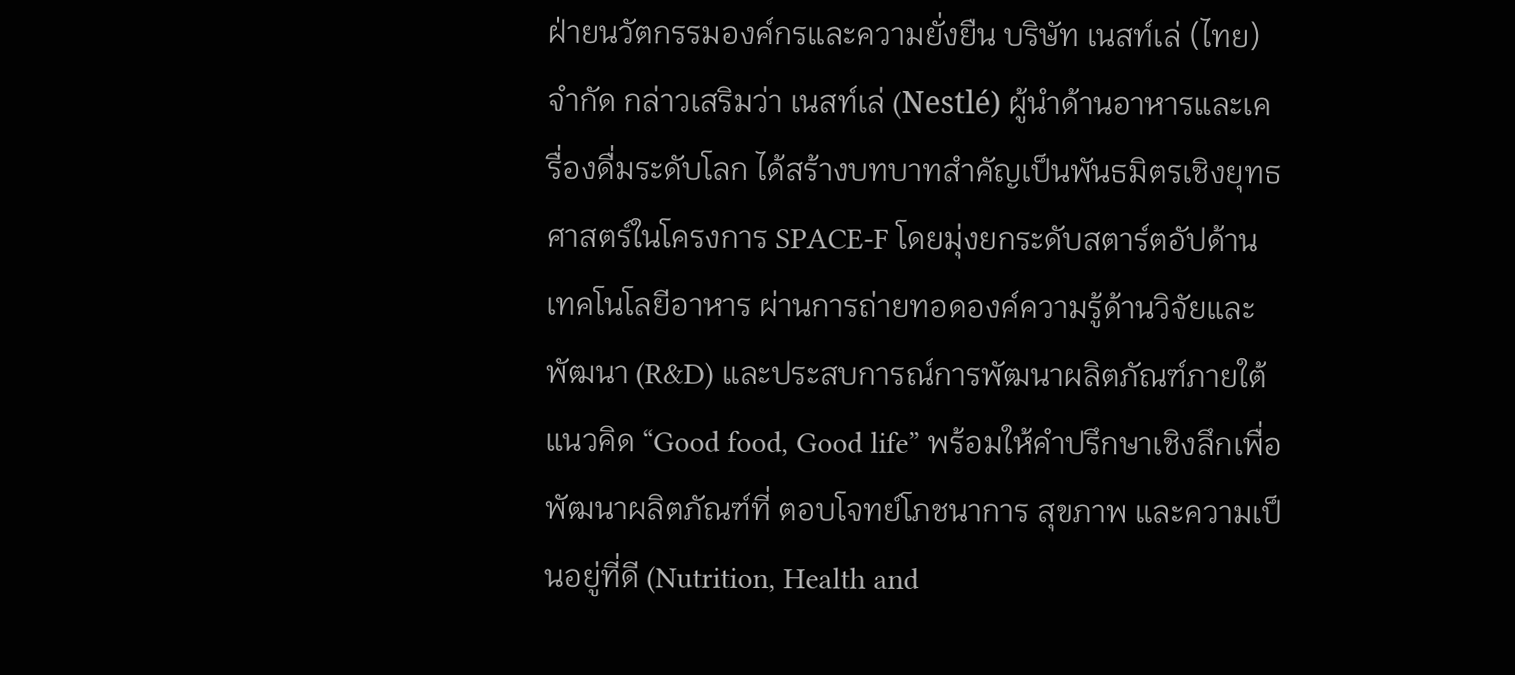ฝ่ายนวัตกรรมองค์กรและความยั่งยืน บริษัท เนสท์เล่ (ไทย) จำกัด กล่าวเสริมว่า เนสท์เล่ (Nestlé) ผู้นำด้านอาหารและเครื่องดื่มระดับโลก ได้สร้างบทบาทสำคัญเป็นพันธมิตรเชิงยุทธศาสตร์ในโครงการ SPACE-F โดยมุ่งยกระดับสตาร์ตอัปด้านเทคโนโลยีอาหาร ผ่านการถ่ายทอดองค์ความรู้ด้านวิจัยและพัฒนา (R&D) และประสบการณ์การพัฒนาผลิตภัณฑ์ภายใต้แนวคิด “Good food, Good life” พร้อมให้คำปรึกษาเชิงลึกเพื่อพัฒนาผลิตภัณฑ์ที่ ตอบโจทย์โภชนาการ สุขภาพ และความเป็นอยู่ที่ดี (Nutrition, Health and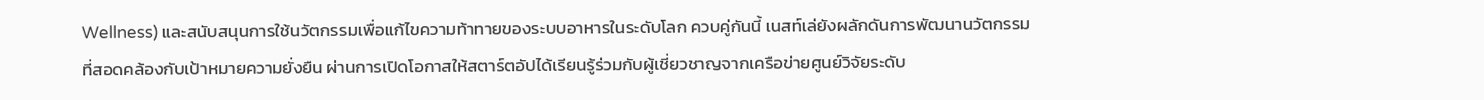Wellness) และสนับสนุนการใช้นวัตกรรมเพื่อแก้ไขความท้าทายของระบบอาหารในระดับโลก ควบคู่กันนี้ เนสท์เล่ยังผลักดันการพัฒนานวัตกรรมที่สอดคล้องกับเป้าหมายความยั่งยืน ผ่านการเปิดโอกาสให้สตาร์ตอัปได้เรียนรู้ร่วมกับผู้เชี่ยวชาญจากเครือข่ายศูนย์วิจัยระดับ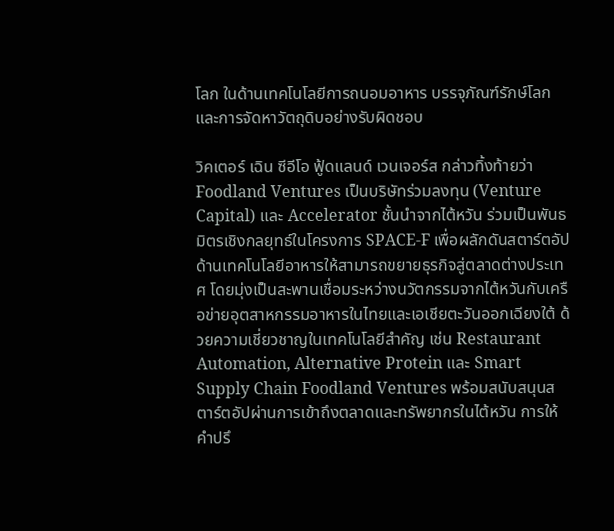โลก ในด้านเทคโนโลยีการถนอมอาหาร บรรจุภัณฑ์รักษ์โลก และการจัดหาวัตถุดิบอย่างรับผิดชอบ

วิคเตอร์ เฉิน ซีอีโอ ฟู้ดแลนด์ เวนเจอร์ส กล่าวทิ้งท้ายว่า Foodland Ventures เป็นบริษัทร่วมลงทุน (Venture Capital) และ Accelerator ชั้นนำจากไต้หวัน ร่วมเป็นพันธมิตรเชิงกลยุทธ์ในโครงการ SPACE-F เพื่อผลักดันสตาร์ตอัป ด้านเทคโนโลยีอาหารให้สามารถขยายธุรกิจสู่ตลาดต่างประเทศ โดยมุ่งเป็นสะพานเชื่อมระหว่างนวัตกรรมจากไต้หวันกับเครือข่ายอุตสาหกรรมอาหารในไทยและเอเชียตะวันออกเฉียงใต้ ด้วยความเชี่ยวชาญในเทคโนโลยีสำคัญ เช่น Restaurant Automation, Alternative Protein และ Smart Supply Chain Foodland Ventures พร้อมสนับสนุนสตาร์ตอัปผ่านการเข้าถึงตลาดและทรัพยากรในไต้หวัน การให้คำปรึ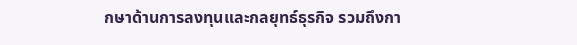กษาด้านการลงทุนและกลยุทธ์ธุรกิจ รวมถึงกา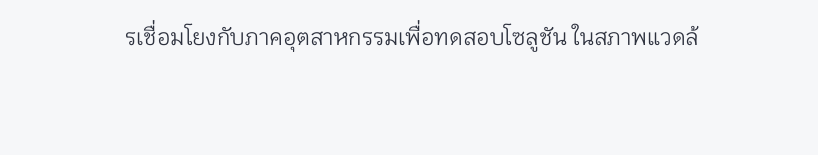รเชื่อมโยงกับภาคอุตสาหกรรมเพื่อทดสอบโซลูชัน ในสภาพแวดล้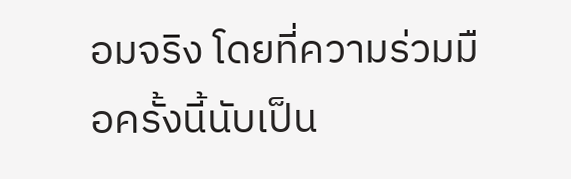อมจริง โดยที่ความร่วมมือครั้งนี้นับเป็น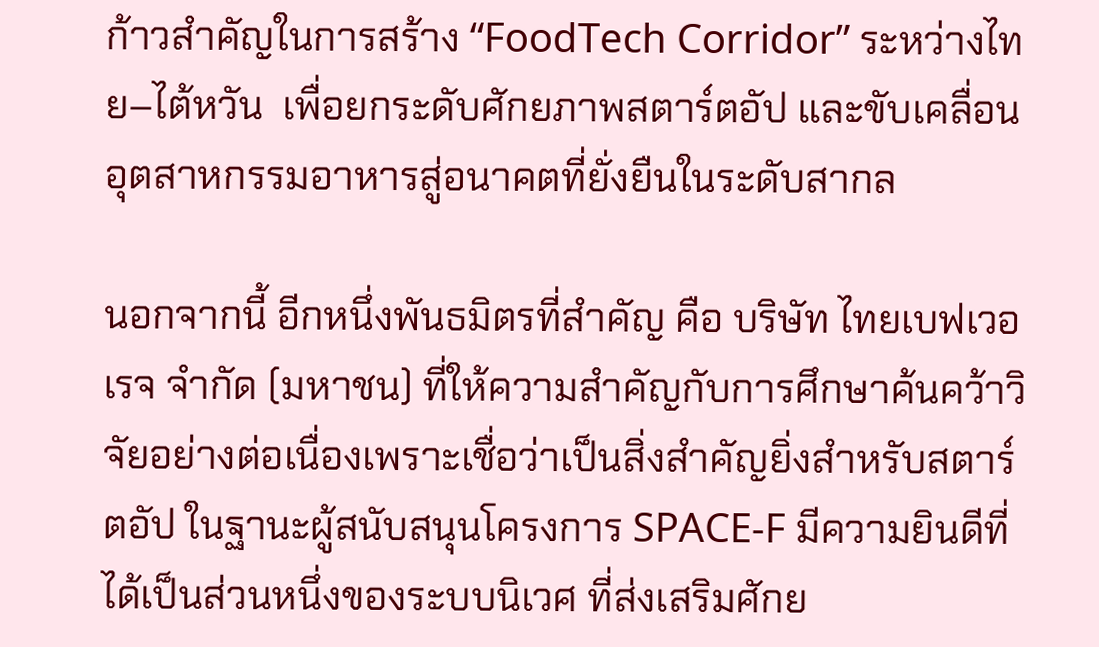ก้าวสำคัญในการสร้าง “FoodTech Corridor” ระหว่างไทย–ไต้หวัน  เพื่อยกระดับศักยภาพสตาร์ตอัป และขับเคลื่อนอุตสาหกรรมอาหารสู่อนาคตที่ยั่งยืนในระดับสากล

นอกจากนี้ อีกหนึ่งพันธมิตรที่สำคัญ คือ บริษัท ไทยเบฟเวอเรจ จำกัด (มหาชน) ที่ให้ความสำคัญกับการศึกษาค้นคว้าวิจัยอย่างต่อเนื่องเพราะเชื่อว่าเป็นสิ่งสำคัญยิ่งสำหรับสตาร์ตอัป ในฐานะผู้สนับสนุนโครงการ SPACE-F มีความยินดีที่ได้เป็นส่วนหนึ่งของระบบนิเวศ ที่ส่งเสริมศักย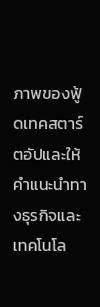ภาพของฟู้ดเทคสตาร์ตอัปและให้คำแนะนำทางธุรกิจและเทคโนโล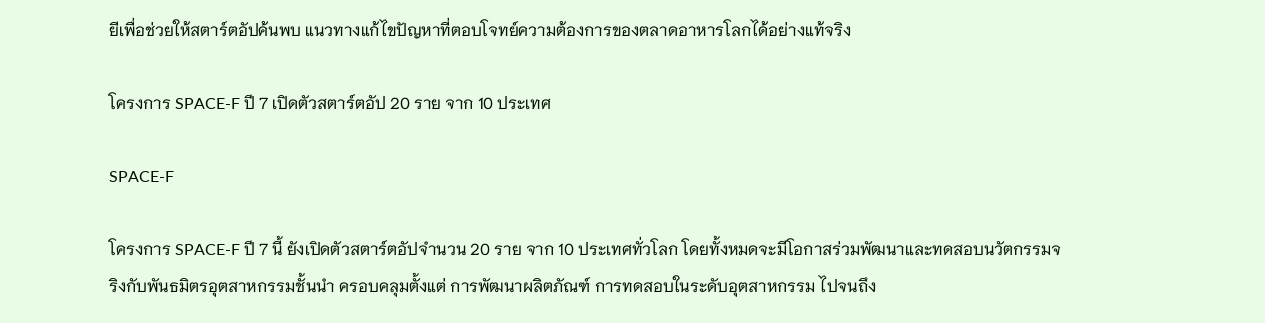ยีเพื่อช่วยให้สตาร์ตอัปค้นพบ แนวทางแก้ไขปัญหาที่ตอบโจทย์ความต้องการของตลาดอาหารโลกได้อย่างแท้จริง

โครงการ SPACE-F ปี 7 เปิดตัวสตาร์ตอัป 20 ราย จาก 10 ประเทศ

SPACE-F

โครงการ SPACE-F ปี 7 นี้ ยังเปิดตัวสตาร์ตอัปจำนวน 20 ราย จาก 10 ประเทศทั่วโลก โดยทั้งหมดจะมีโอกาสร่วมพัฒนาและทดสอบนวัตกรรมจริงกับพันธมิตรอุตสาหกรรมชั้นนำ ครอบคลุมตั้งแต่ การพัฒนาผลิตภัณฑ์ การทดสอบในระดับอุตสาหกรรม ไปจนถึง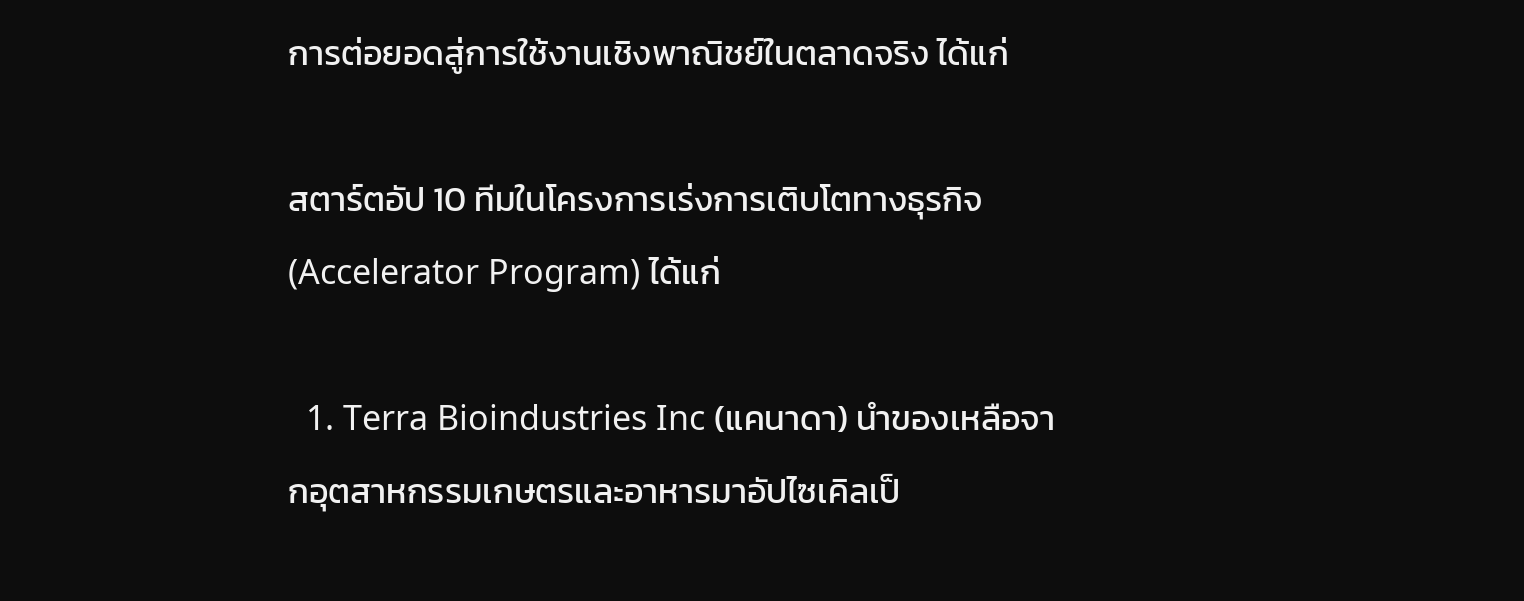การต่อยอดสู่การใช้งานเชิงพาณิชย์ในตลาดจริง ได้แก่

สตาร์ตอัป 10 ทีมในโครงการเร่งการเติบโตทางธุรกิจ (Accelerator Program) ได้แก่

  1. Terra Bioindustries Inc (แคนาดา) นำของเหลือจากอุตสาหกรรมเกษตรและอาหารมาอัปไซเคิลเป็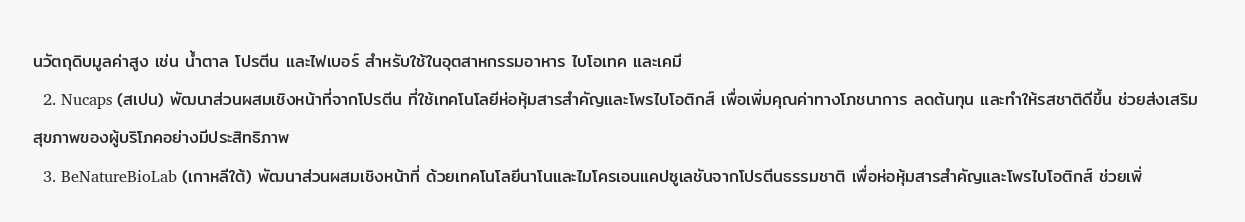นวัตถุดิบมูลค่าสูง เช่น น้ำตาล โปรตีน และไฟเบอร์ สำหรับใช้ในอุตสาหกรรมอาหาร ไบโอเทค และเคมี
  2. Nucaps (สเปน) พัฒนาส่วนผสมเชิงหน้าที่จากโปรตีน ที่ใช้เทคโนโลยีห่อหุ้มสารสำคัญและโพรไบโอติกส์ เพื่อเพิ่มคุณค่าทางโภชนาการ ลดต้นทุน และทำให้รสชาติดีขึ้น ช่วยส่งเสริมสุขภาพของผู้บริโภคอย่างมีประสิทธิภาพ
  3. BeNatureBioLab (เกาหลีใต้) พัฒนาส่วนผสมเชิงหน้าที่ ด้วยเทคโนโลยีนาโนและไมโครเอนแคปซูเลชันจากโปรตีนธรรมชาติ เพื่อห่อหุ้มสารสำคัญและโพรไบโอติกส์ ช่วยเพิ่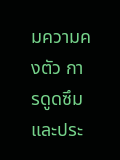มความคงตัว การดูดซึม และประ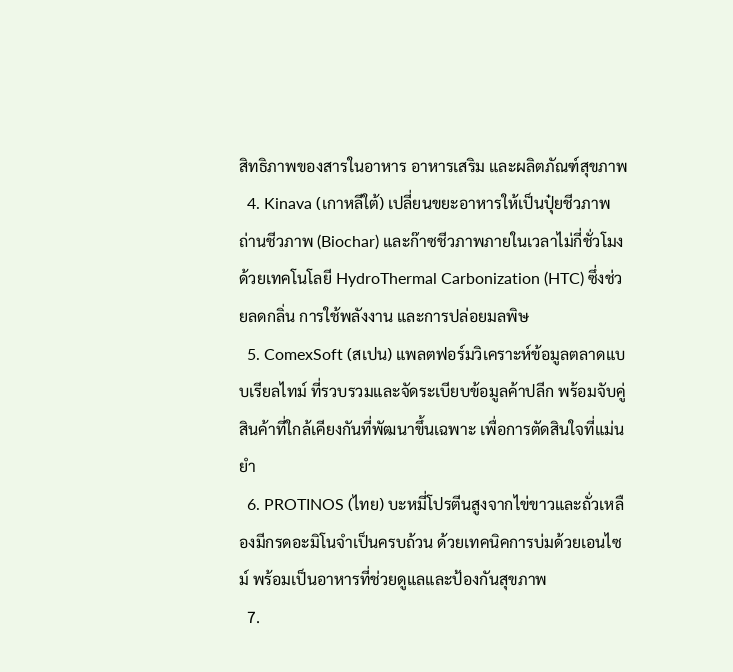สิทธิภาพของสารในอาหาร อาหารเสริม และผลิตภัณฑ์สุขภาพ
  4. Kinava (เกาหลีใต้) เปลี่ยนขยะอาหารให้เป็นปุ๋ยชีวภาพ ถ่านชีวภาพ (Biochar) และก๊าซชีวภาพภายในเวลาไม่กี่ชั่วโมง ด้วยเทคโนโลยี HydroThermal Carbonization (HTC) ซึ่งช่วยลดกลิ่น การใช้พลังงาน และการปล่อยมลพิษ
  5. ComexSoft (สเปน) แพลตฟอร์มวิเคราะห์ข้อมูลตลาดแบบเรียลไทม์ ที่รวบรวมและจัดระเบียบข้อมูลค้าปลีก พร้อมจับคู่สินค้าที่ใกล้เคียงกันที่พัฒนาขึ้นเฉพาะ เพื่อการตัดสินใจที่แม่นยำ
  6. PROTINOS (ไทย) บะหมี่โปรตีนสูงจากไข่ขาวและถั่วเหลืองมีกรดอะมิโนจำเป็นครบถ้วน ด้วยเทคนิคการบ่มด้วยเอนไซม์ พร้อมเป็นอาหารที่ช่วยดูแลและป้องกันสุขภาพ
  7.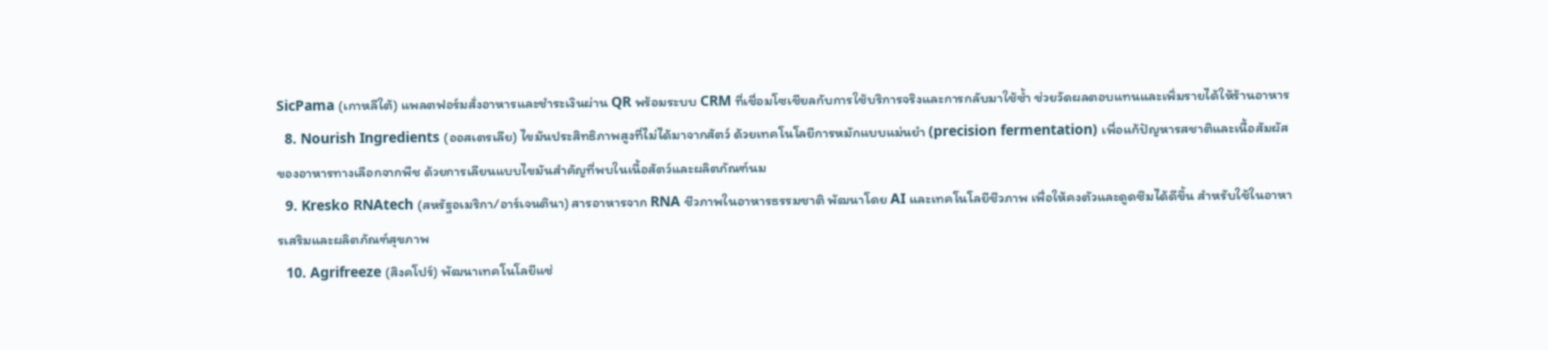SicPama (เกาหลีใต้) แพลตฟอร์มสั่งอาหารและชำระเงินผ่าน QR พร้อมระบบ CRM ที่เชื่อมโซเชียลกับการใช้บริการจริงและการกลับมาใช้ซ้ำ ช่วยวัดผลตอบแทนและเพิ่มรายได้ให้ร้านอาหาร
  8. Nourish Ingredients (ออสเตรเลีย) ไขมันประสิทธิภาพสูงที่ไม่ได้มาจากสัตว์ ด้วยเทคโนโลยีการหมักแบบแม่นยำ (precision fermentation) เพื่อแก้ปัญหารสชาติและเนื้อสัมผัสของอาหารทางเลือกจากพืช ด้วยการเลียนแบบไขมันสำคัญที่พบในเนื้อสัตว์และผลิตภัณฑ์นม
  9. Kresko RNAtech (สหรัฐอเมริกา/อาร์เจนตินา) สารอาหารจาก RNA ชีวภาพในอาหารธรรมชาติ พัฒนาโดย AI และเทคโนโลยีชีวภาพ เพื่อให้คงตัวและดูดซึมได้ดีขึ้น สำหรับใช้ในอาหารเสริมและผลิตภัณฑ์สุขภาพ
  10. Agrifreeze (สิงคโปร์) พัฒนาเทคโนโลยีแช่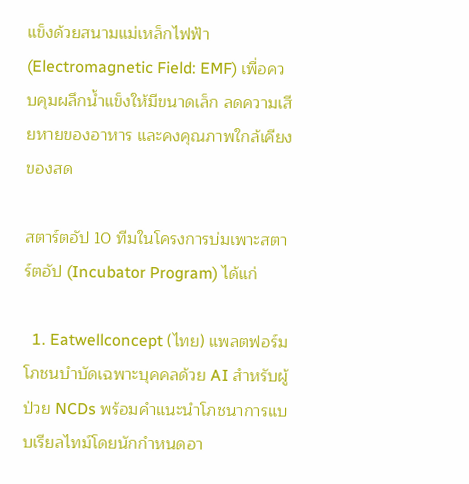แข็งด้วยสนามแม่เหล็กไฟฟ้า (Electromagnetic Field: EMF) เพื่อควบคุมผลึกน้ำแข็งให้มีขนาดเล็ก ลดความเสียหายของอาหาร และคงคุณภาพใกล้เคียงของสด

สตาร์ตอัป 10 ทีมในโครงการบ่มเพาะสตาร์ตอัป (Incubator Program) ได้แก่

  1. Eatwellconcept (ไทย) แพลตฟอร์มโภชนบำบัดเฉพาะบุคคลด้วย AI สำหรับผู้ป่วย NCDs พร้อมคำแนะนำโภชนาการแบบเรียลไทม์โดยนักกำหนดอา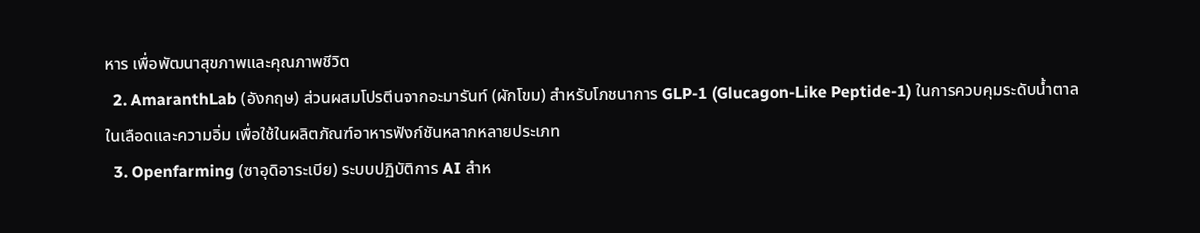หาร เพื่อพัฒนาสุขภาพและคุณภาพชีวิต
  2. AmaranthLab (อังกฤษ) ส่วนผสมโปรตีนจากอะมารันท์ (ผักโขม) สำหรับโภชนาการ GLP-1 (Glucagon-Like Peptide-1) ในการควบคุมระดับน้ำตาลในเลือดและความอิ่ม เพื่อใช้ในผลิตภัณฑ์อาหารฟังก์ชันหลากหลายประเภท
  3. Openfarming (ซาอุดิอาระเบีย) ระบบปฏิบัติการ AI สำห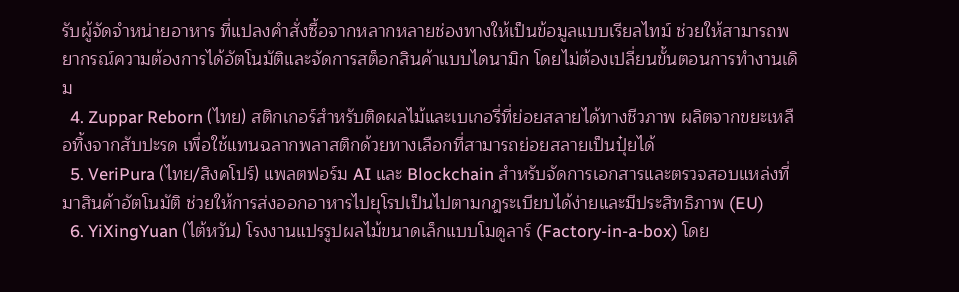รับผู้จัดจำหน่ายอาหาร ที่แปลงคำสั่งซื้อจากหลากหลายช่องทางให้เป็นข้อมูลแบบเรียลไทม์ ช่วยให้สามารถพยากรณ์ความต้องการได้อัตโนมัติและจัดการสต็อกสินค้าแบบไดนามิก โดยไม่ต้องเปลี่ยนขั้นตอนการทำงานเดิม
  4. Zuppar Reborn (ไทย) สติกเกอร์สำหรับติดผลไม้และเบเกอรี่ที่ย่อยสลายได้ทางชีวภาพ ผลิตจากขยะเหลือทิ้งจากสับปะรด เพื่อใช้แทนฉลากพลาสติกด้วยทางเลือกที่สามารถย่อยสลายเป็นปุ๋ยได้
  5. VeriPura (ไทย/สิงคโปร์) แพลตฟอร์ม AI และ Blockchain สำหรับจัดการเอกสารและตรวจสอบแหล่งที่มาสินค้าอัตโนมัติ ช่วยให้การส่งออกอาหารไปยุโรปเป็นไปตามกฎระเบียบได้ง่ายและมีประสิทธิภาพ (EU)
  6. YiXingYuan (ไต้หวัน) โรงงานแปรรูปผลไม้ขนาดเล็กแบบโมดูลาร์ (Factory-in-a-box) โดย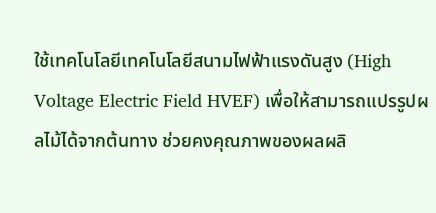ใช้เทคโนโลยีเทคโนโลยีสนามไฟฟ้าแรงดันสูง (High Voltage Electric Field HVEF) เพื่อให้สามารถแปรรูปผลไม้ได้จากต้นทาง ช่วยคงคุณภาพของผลผลิ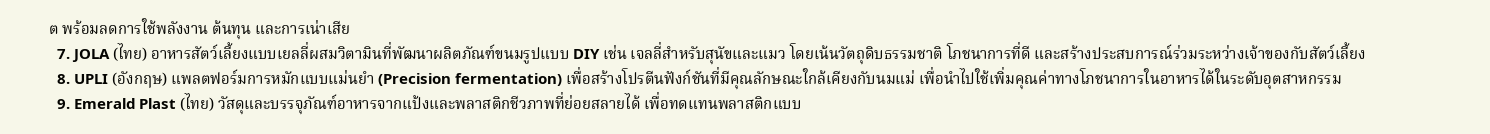ต พร้อมลดการใช้พลังงาน ต้นทุน และการเน่าเสีย
  7. JOLA (ไทย) อาหารสัตว์เลี้ยงแบบเยลลี่ผสมวิตามินที่พัฒนาผลิตภัณฑ์ขนมรูปแบบ DIY เช่น เจลลี่สำหรับสุนัขและแมว โดยเน้นวัตถุดิบธรรมชาติ โภชนาการที่ดี และสร้างประสบการณ์ร่วมระหว่างเจ้าของกับสัตว์เลี้ยง
  8. UPLI (อังกฤษ) แพลตฟอร์มการหมักแบบแม่นยำ (Precision fermentation) เพื่อสร้างโปรตีนฟังก์ชันที่มีคุณลักษณะใกล้เคียงกับนมแม่ เพื่อนำไปใช้เพิ่มคุณค่าทางโภชนาการในอาหารได้ในระดับอุตสาหกรรม
  9. Emerald Plast (ไทย) วัสดุและบรรจุภัณฑ์อาหารจากแป้งและพลาสติกชีวภาพที่ย่อยสลายได้ เพื่อทดแทนพลาสติกแบบ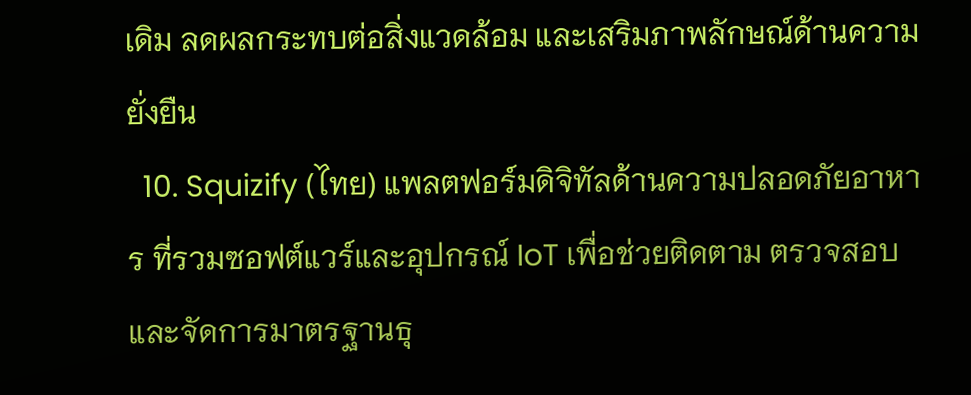เดิม ลดผลกระทบต่อสิ่งแวดล้อม และเสริมภาพลักษณ์ด้านความยั่งยืน
  10. Squizify (ไทย) แพลตฟอร์มดิจิทัลด้านความปลอดภัยอาหาร ที่รวมซอฟต์แวร์และอุปกรณ์ IoT เพื่อช่วยติดตาม ตรวจสอบ และจัดการมาตรฐานธุ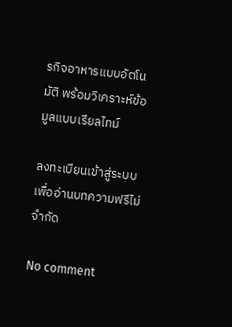รกิจอาหารแบบอัตโนมัติ พร้อมวิเคราะห์ข้อมูลแบบเรียลไทม์

ลงทะเบียนเข้าสู่ระบบ เพื่ออ่านบทความฟรีไม่จำกัด

No comment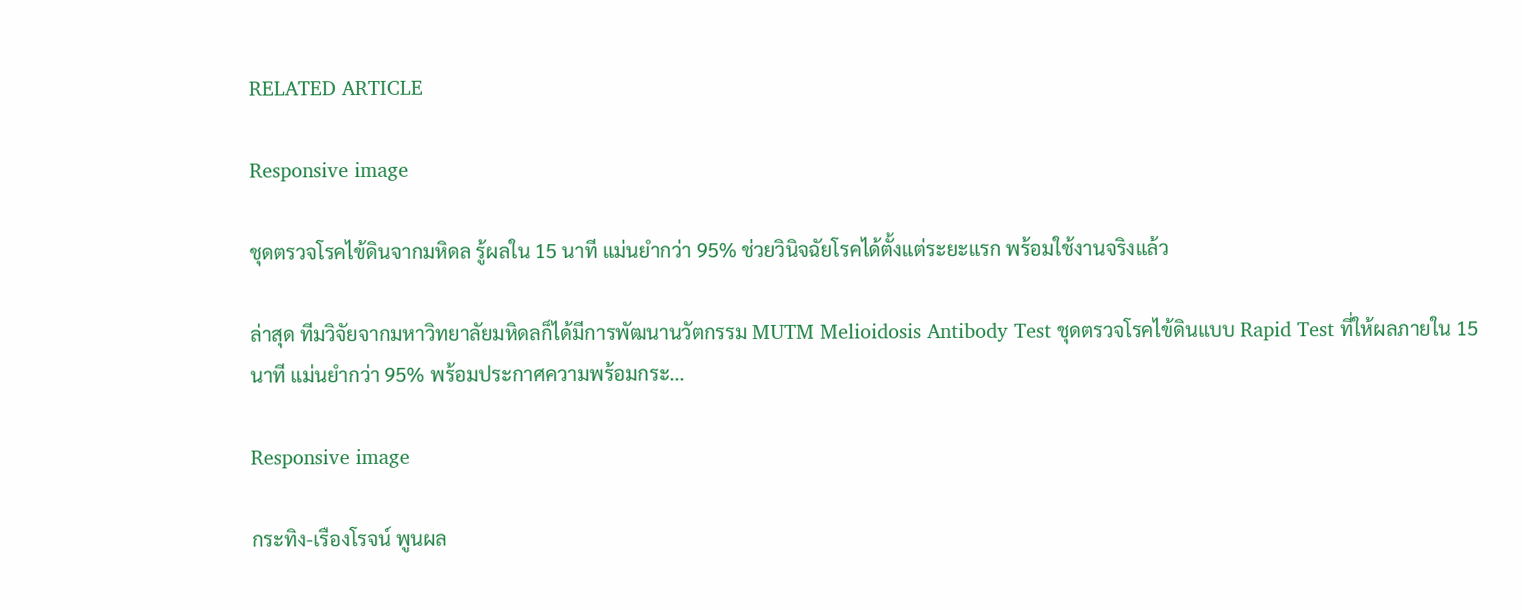RELATED ARTICLE

Responsive image

ชุดตรวจโรคไข้ดินจากมหิดล รู้ผลใน 15 นาที แม่นยำกว่า 95% ช่วยวินิจฉัยโรคได้ตั้งแต่ระยะแรก พร้อมใช้งานจริงแล้ว

ล่าสุด ทีมวิจัยจากมหาวิทยาลัยมหิดลก็ได้มีการพัฒนานวัตกรรม MUTM Melioidosis Antibody Test ชุดตรวจโรคไข้ดินแบบ Rapid Test ที่ให้ผลภายใน 15 นาที แม่นยำกว่า 95% พร้อมประกาศความพร้อมกระ...

Responsive image

กระทิง-เรืองโรจน์ พูนผล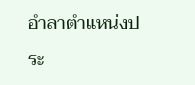อำลาตำแหน่งประ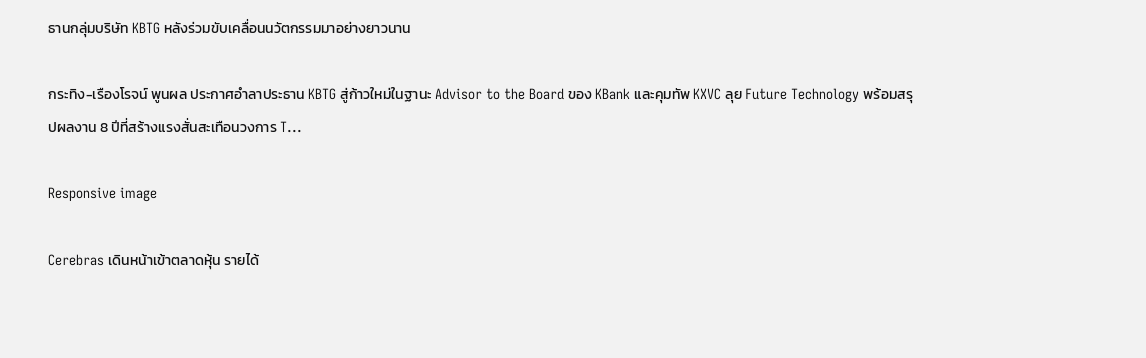ธานกลุ่มบริษัท KBTG หลังร่วมขับเคลื่อนนวัตกรรมมาอย่างยาวนาน

กระทิง-เรืองโรจน์ พูนผล ประกาศอำลาประธาน KBTG สู่ก้าวใหม่ในฐานะ Advisor to the Board ของ KBank และคุมทัพ KXVC ลุย Future Technology พร้อมสรุปผลงาน 8 ปีที่สร้างแรงสั่นสะเทือนวงการ T...

Responsive image

Cerebras เดินหน้าเข้าตลาดหุ้น รายได้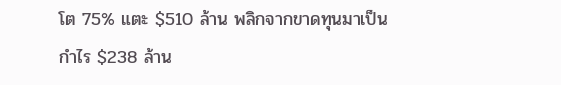โต 75% แตะ $510 ล้าน พลิกจากขาดทุนมาเป็นกำไร $238 ล้าน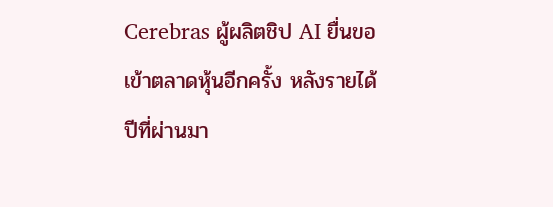Cerebras ผู้ผลิตชิป AI ยื่นขอเข้าตลาดหุ้นอีกครั้ง หลังรายได้ปีที่ผ่านมา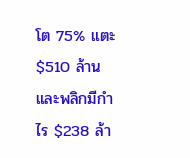โต 75% แตะ $510 ล้าน และพลิกมีกำไร $238 ล้า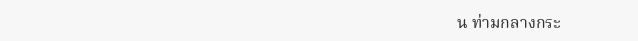น ท่ามกลางกระ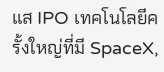แส IPO เทคโนโลยีครั้งใหญ่ที่มี SpaceX,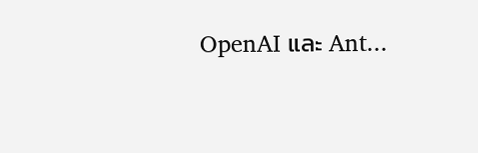OpenAI และ Ant...